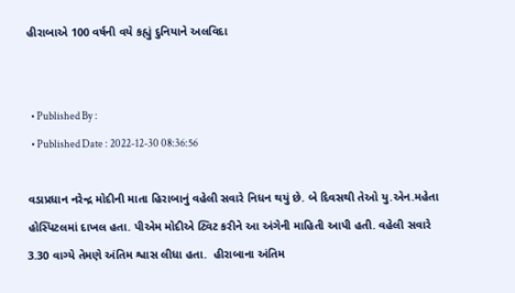હીરાબાએ 100 વર્ષની વયે કહ્યું દુનિયાને અલવિદા


  • Published By :
  • Published Date : 2022-12-30 08:36:56

વડાપ્રધાન નરેન્દ્ર મોદીની માતા હિરાબાનું વહેલી સવારે નિધન થયું છે. બે દિવસથી તેઓ યુ.એન.મહેતા હોસ્પિટલમાં દાખલ હતા. પીએમ મોદીએ ટ્વિટ કરીને આ અંગેની માહિતી આપી હતી. વહેલી સવારે 3.30 વાગ્યે તેમણે અંતિમ શ્વાસ લીધા હતા.  હીરાબાના અંતિમ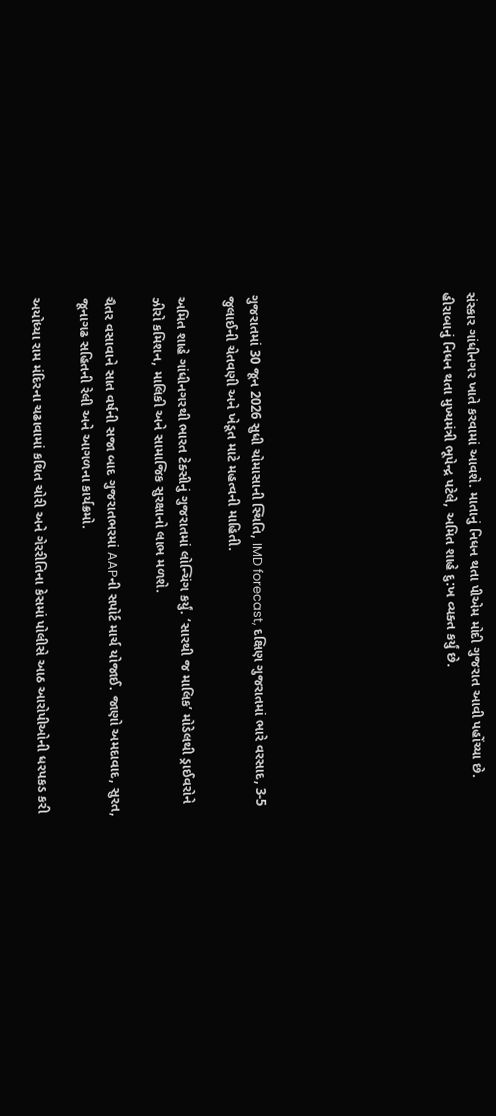સંસ્કાર ગાંધીનગર ખાતે કરવામાં આવશે. માતાનું નિધન થતા પીએમ મોદી ગુજરાત આવી પહોંચ્યા છે. હીરાબાનું નિધન થતા મુખ્યમંત્રી ભૂપેન્દ્ર પટેલે, અમિત શાહે દુ:ખ વ્યક્ત કર્યું છે.







ગુજરાતમાં 30 જૂન 2026 સુધી ચોમાસાની સ્થિતિ, IMD forecast, દક્ષિણ ગુજરાતમાં ભારે વરસાદ, 3-5 જુલાઈની ચેતવણી અને ખેડૂત માટે મહત્વની માહિતી.

અમિત શાહે ગાંધીનગરથી ભારત ટેક્સીનું ગુજરાતમાં લોન્ચિંગ કર્યું. ‘સારથી જ માલિક’ મોડેલથી ડ્રાઈવરોને ઝીરો કમિશન, માલિકી અને સામાજિક સુરક્ષાનો લાભ મળશે.

ચૈતર વસાવાને સાત વર્ષની સજા બાદ ગુજરાતભરમાં AAPની સપોર્ટ માર્ચ યોજાઈ. જાણો અમદાવાદ, સુરત, જૂનાગઢ સહિતની રેલી અને આગળના કાર્યક્રમો.

અયોધ્યા રામ મંદિરના ચઢાવામાં કથિત ચોરી અને ગેરરીતિના કેસમાં પોલીસે આઠ આરોપીઓની ધરપકડ કરી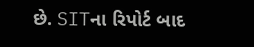છે. SITના રિપોર્ટ બાદ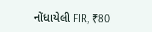નોંધાયેલી FIR, ₹80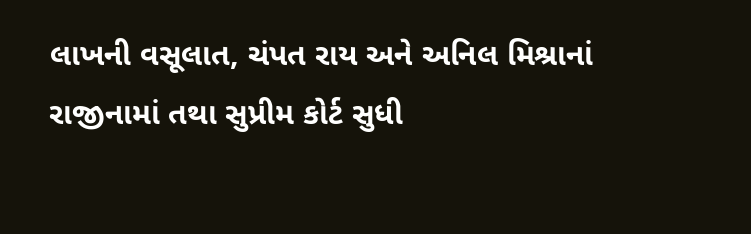લાખની વસૂલાત, ચંપત રાય અને અનિલ મિશ્રાનાં રાજીનામાં તથા સુપ્રીમ કોર્ટ સુધી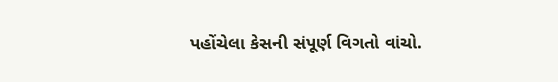પહોંચેલા કેસની સંપૂર્ણ વિગતો વાંચો.